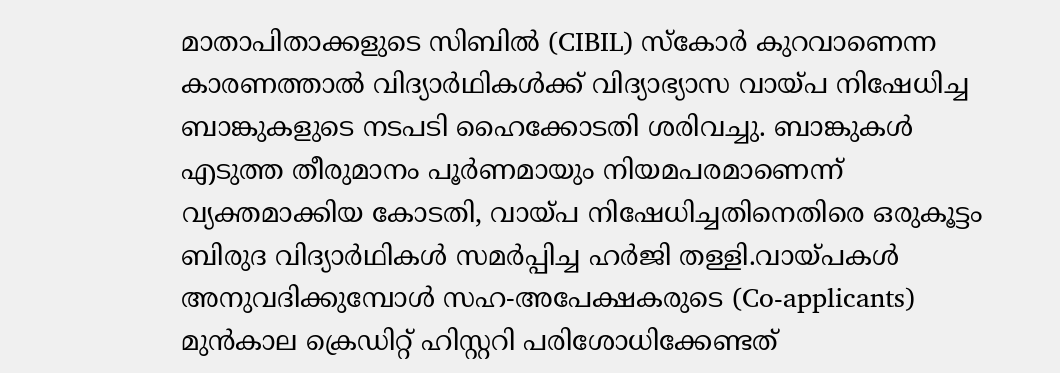മാതാപിതാക്കളുടെ സിബിൽ (CIBIL) സ്കോർ കുറവാണെന്ന കാരണത്താൽ വിദ്യാർഥികൾക്ക് വിദ്യാഭ്യാസ വായ്പ നിഷേധിച്ച ബാങ്കുകളുടെ നടപടി ഹൈക്കോടതി ശരിവച്ചു. ബാങ്കുകൾ എടുത്ത തീരുമാനം പൂർണമായും നിയമപരമാണെന്ന് വ്യക്തമാക്കിയ കോടതി, വായ്പ നിഷേധിച്ചതിനെതിരെ ഒരുകൂട്ടം ബിരുദ വിദ്യാർഥികൾ സമർപ്പിച്ച ഹർജി തള്ളി.വായ്പകൾ അനുവദിക്കുമ്പോൾ സഹ-അപേക്ഷകരുടെ (Co-applicants) മുൻകാല ക്രെഡിറ്റ് ഹിസ്റ്ററി പരിശോധിക്കേണ്ടത്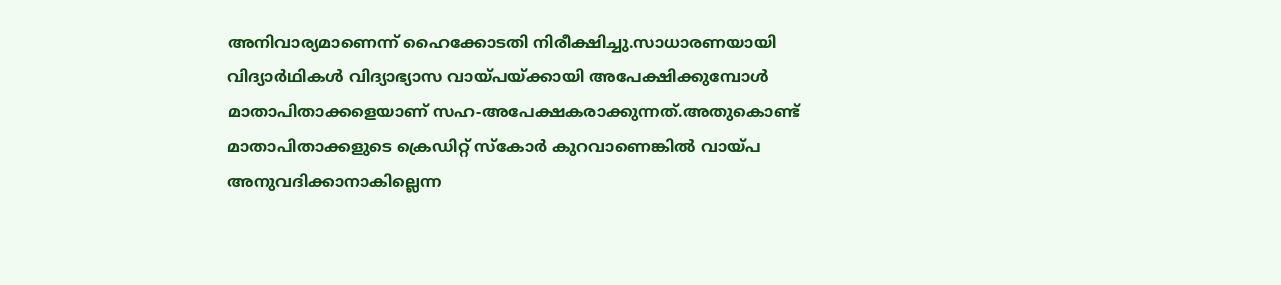അനിവാര്യമാണെന്ന് ഹൈക്കോടതി നിരീക്ഷിച്ചു.സാധാരണയായി വിദ്യാർഥികൾ വിദ്യാഭ്യാസ വായ്പയ്ക്കായി അപേക്ഷിക്കുമ്പോൾ മാതാപിതാക്കളെയാണ് സഹ-അപേക്ഷകരാക്കുന്നത്.അതുകൊണ്ട് മാതാപിതാക്കളുടെ ക്രെഡിറ്റ് സ്കോർ കുറവാണെങ്കിൽ വായ്പ അനുവദിക്കാനാകില്ലെന്ന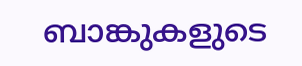ബാങ്കുകളുടെ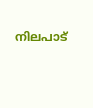നിലപാട്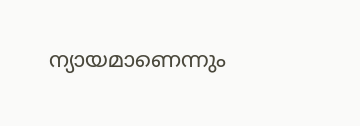ന്യായമാണെന്നും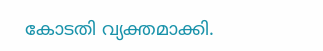കോടതി വ്യക്തമാക്കി.